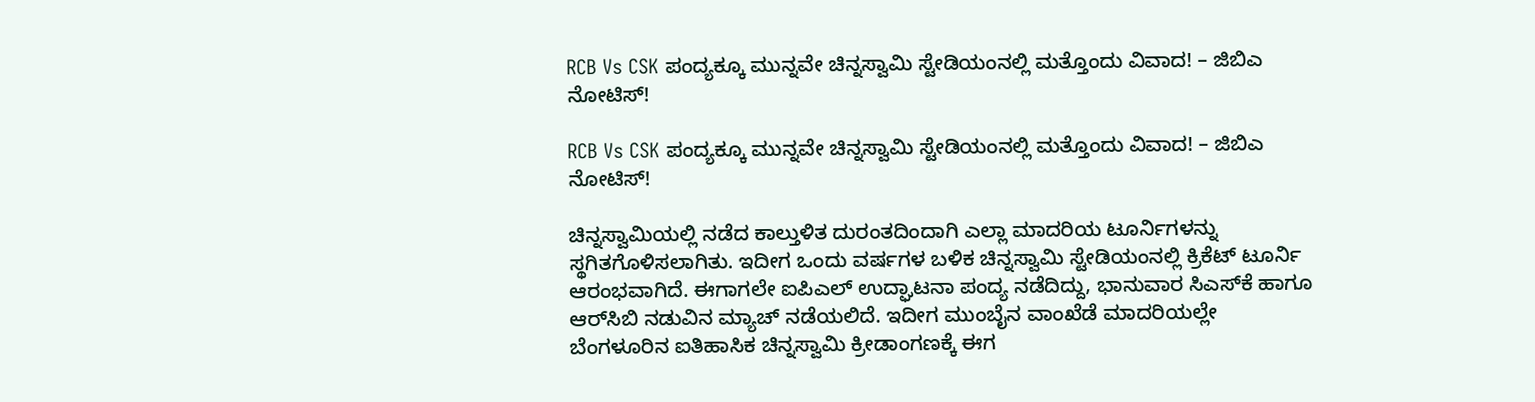RCB Vs CSK ಪಂದ್ಯಕ್ಕೂ ಮುನ್ನವೇ ಚಿನ್ನಸ್ವಾಮಿ ಸ್ಟೇಡಿಯಂನಲ್ಲಿ ಮತ್ತೊಂದು ವಿವಾದ! – ಜಿಬಿಎ ನೋಟಿಸ್!

RCB Vs CSK ಪಂದ್ಯಕ್ಕೂ ಮುನ್ನವೇ ಚಿನ್ನಸ್ವಾಮಿ ಸ್ಟೇಡಿಯಂನಲ್ಲಿ ಮತ್ತೊಂದು ವಿವಾದ! – ಜಿಬಿಎ ನೋಟಿಸ್!

ಚಿನ್ನಸ್ವಾಮಿಯಲ್ಲಿ ನಡೆದ ಕಾಲ್ತುಳಿತ ದುರಂತದಿಂದಾಗಿ ಎಲ್ಲಾ ಮಾದರಿಯ ಟೂರ್ನಿಗಳನ್ನು ಸ್ಥಗಿತಗೊಳಿಸಲಾಗಿತು. ಇದೀಗ ಒಂದು ವರ್ಷಗಳ ಬಳಿಕ ಚಿನ್ನಸ್ವಾಮಿ ಸ್ಟೇಡಿಯಂನಲ್ಲಿ ಕ್ರಿಕೆಟ್‌ ಟೂರ್ನಿ ಆರಂಭವಾಗಿದೆ. ಈಗಾಗಲೇ ಐಪಿಎಲ್‌ ಉದ್ಘಾಟನಾ ಪಂದ್ಯ ನಡೆದಿದ್ದು, ಭಾನುವಾರ ಸಿಎಸ್‌ಕೆ ಹಾಗೂ ಆರ್‌ಸಿಬಿ ನಡುವಿನ ಮ್ಯಾಚ್‌ ನಡೆಯಲಿದೆ. ಇದೀಗ ಮುಂಬೈನ ವಾಂಖೆಡೆ ಮಾದರಿಯಲ್ಲೇ ಬೆಂಗಳೂರಿನ ಐತಿಹಾಸಿಕ ಚಿನ್ನಸ್ವಾಮಿ ಕ್ರೀಡಾಂಗಣಕ್ಕೆ ಈಗ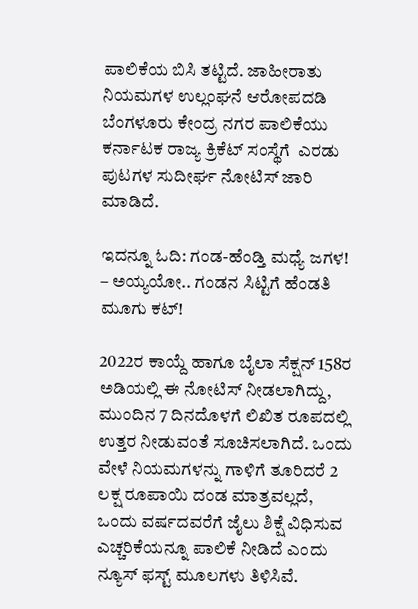ಪಾಲಿಕೆಯ ಬಿಸಿ ತಟ್ಟಿದೆ. ಜಾಹೀರಾತು ನಿಯಮಗಳ ಉಲ್ಲಂಘನೆ ಆರೋಪದಡಿ ಬೆಂಗಳೂರು ಕೇಂದ್ರ ನಗರ ಪಾಲಿಕೆಯು ಕರ್ನಾಟಕ ರಾಜ್ಯ ಕ್ರಿಕೆಟ್ ಸಂಸ್ಥೆಗೆ  ಎರಡು ಪುಟಗಳ ಸುದೀರ್ಘ ನೋಟಿಸ್ ಜಾರಿ ಮಾಡಿದೆ.

ಇದನ್ನೂ ಓದಿ: ಗಂಡ-ಹೆಂಡ್ತಿ ಮಧ್ಯೆ ಜಗಳ! – ಅಯ್ಯಯೋ.. ಗಂಡನ ಸಿಟ್ಟಿಗೆ ಹೆಂಡತಿ ಮೂಗು ಕಟ್!

2022ರ ಕಾಯ್ದೆ ಹಾಗೂ ಬೈಲಾ ಸೆಕ್ಷನ್ 158ರ ಅಡಿಯಲ್ಲಿ ಈ ನೋಟಿಸ್ ನೀಡಲಾಗಿದ್ದು, ಮುಂದಿನ 7 ದಿನದೊಳಗೆ ಲಿಖಿತ ರೂಪದಲ್ಲಿ ಉತ್ತರ ನೀಡುವಂತೆ ಸೂಚಿಸಲಾಗಿದೆ. ಒಂದು ವೇಳೆ ನಿಯಮಗಳನ್ನು ಗಾಳಿಗೆ ತೂರಿದರೆ 2 ಲಕ್ಷ ರೂಪಾಯಿ ದಂಡ ಮಾತ್ರವಲ್ಲದೆ, ಒಂದು ವರ್ಷದವರೆಗೆ ಜೈಲು ಶಿಕ್ಷೆ ವಿಧಿಸುವ ಎಚ್ಚರಿಕೆಯನ್ನೂ ಪಾಲಿಕೆ ನೀಡಿದೆ ಎಂದು ನ್ಯೂಸ್ ಫಸ್ಟ್ ಮೂಲಗಳು ತಿಳಿಸಿವೆ.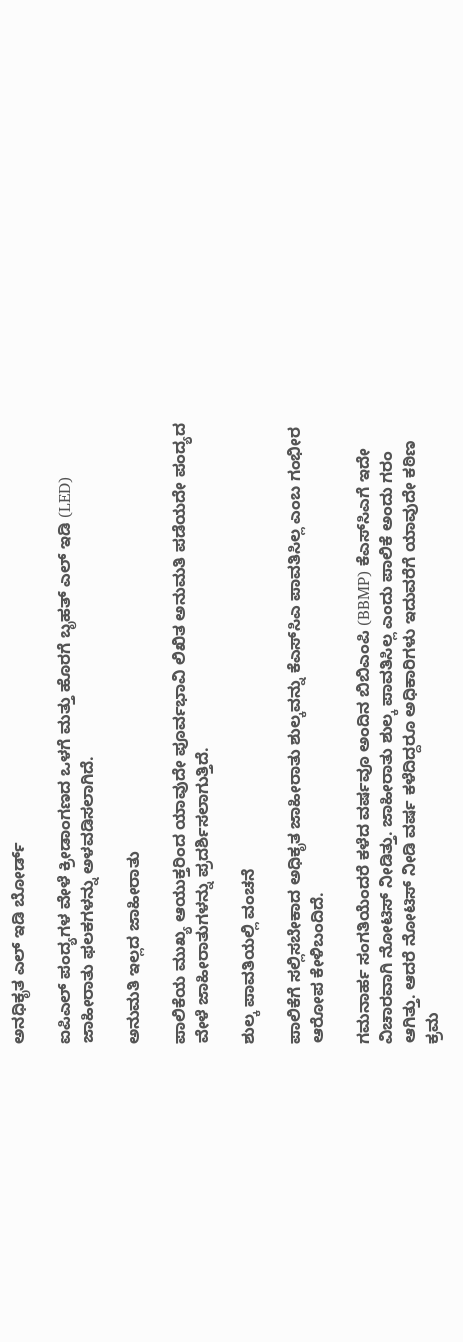ಅನಧಿಕೃತ ಎಲ್ ಇಡಿ ಬೋರ್ಡ್

ಐಪಿಎಲ್ ಪಂದ್ಯಗಳ ವೇಳೆ ಕ್ರೀಡಾಂಗಣದ ಒಳಗೆ ಮತ್ತು ಹೊರಗೆ ಬೃಹತ್ ಎಲ್ ಇಡಿ (LED) ಜಾಹೀರಾತು ಫಲಕಗಳನ್ನು ಅಳವಡಿಸಲಾಗಿದೆ.

ಅನುಮತಿ ಇಲ್ಲದ ಜಾಹೀರಾತು

ಪಾಲಿಕೆಯ ಮುಖ್ಯ ಆಯುಕ್ತರಿಂದ ಯಾವುದೇ ಪೂರ್ವಭಾವಿ ಲಿಖಿತ ಅನುಮತಿ ಪಡೆಯದೇ ಪಂದ್ಯದ ವೇಳೆ ಜಾಹೀರಾತುಗಳನ್ನು ಪ್ರದರ್ಶಿಸಲಾಗುತ್ತಿದೆ.

ಶುಲ್ಕ ಪಾವತಿಯಲ್ಲಿ ವಂಚನೆ

ಪಾಲಿಕೆಗೆ ಸಲ್ಲಿಸಬೇಕಾದ ಅಧಿಕೃತ ಜಾಹೀರಾತು ಶುಲ್ಕವನ್ನು ಕೆಎಸ್‌ಸಿಎ ಪಾವತಿಸಿಲ್ಲ ಎಂಬ ಗಂಭೀರ ಆರೋಪ ಕೇಳಿಬಂದಿದೆ.

ಗಮನಾರ್ಹ ಸಂಗತಿಯೆಂದರೆ ಕಳೆದ ವರ್ಷವೂ ಅಂದಿನ ಬಿಬಿಎಂಪಿ (BBMP) ಕೆಎಸ್‌ಸಿಎಗೆ ಇದೇ ವಿಚಾರವಾಗಿ ನೋಟಿಸ್ ನೀಡಿತ್ತು. ಜಾಹೀರಾತು ಶುಲ್ಕ ಪಾವತಿಸಿಲ್ಲ ಎಂದು ಪಾಲಿಕೆ ಅಂದು ಗರಂ ಆಗಿತ್ತು. ಆದರೆ ನೋಟಿಸ್ ನೀಡಿ ವರ್ಷ ಕಳೆದಿದ್ದರೂ ಅಧಿಕಾರಿಗಳು ಇದುವರೆಗೆ ಯಾವುದೇ ಕಠಿಣ ಕ್ರಮ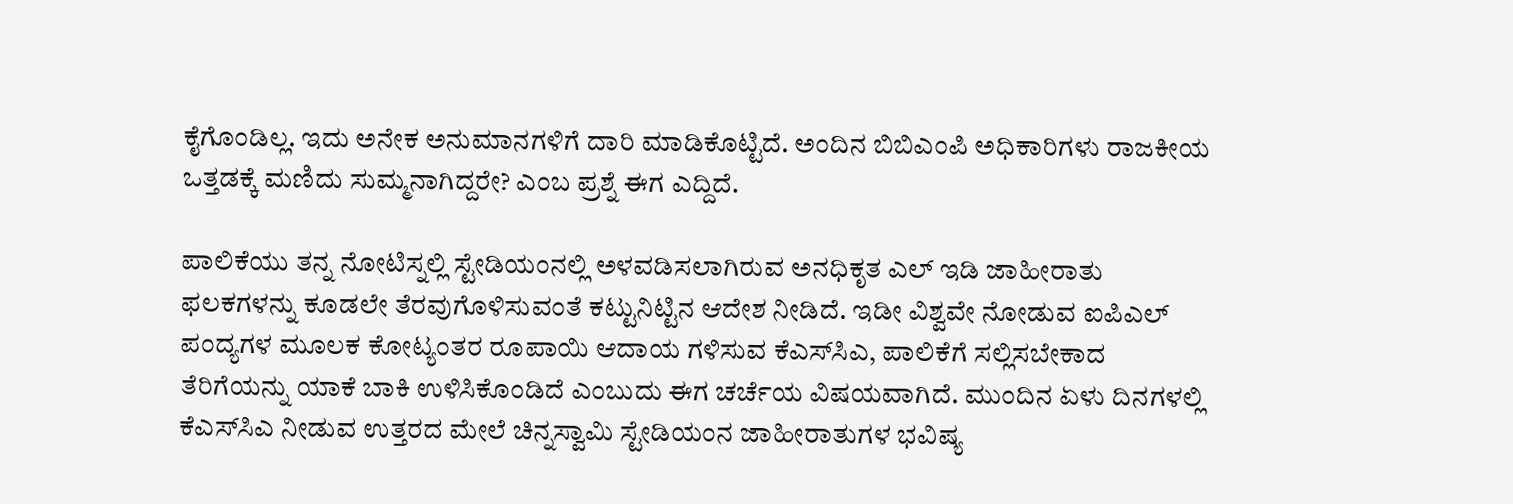ಕೈಗೊಂಡಿಲ್ಲ. ಇದು ಅನೇಕ ಅನುಮಾನಗಳಿಗೆ ದಾರಿ ಮಾಡಿಕೊಟ್ಟಿದೆ. ಅಂದಿನ ಬಿಬಿಎಂಪಿ ಅಧಿಕಾರಿಗಳು ರಾಜಕೀಯ ಒತ್ತಡಕ್ಕೆ ಮಣಿದು ಸುಮ್ಮನಾಗಿದ್ದರೇ? ಎಂಬ ಪ್ರಶ್ನೆ ಈಗ ಎದ್ದಿದೆ.

ಪಾಲಿಕೆಯು ತನ್ನ ನೋಟಿಸ್ನಲ್ಲಿ ಸ್ಟೇಡಿಯಂನಲ್ಲಿ ಅಳವಡಿಸಲಾಗಿರುವ ಅನಧಿಕೃತ ಎಲ್ ಇಡಿ ಜಾಹೀರಾತು ಫಲಕಗಳನ್ನು ಕೂಡಲೇ ತೆರವುಗೊಳಿಸುವಂತೆ ಕಟ್ಟುನಿಟ್ಟಿನ ಆದೇಶ ನೀಡಿದೆ. ಇಡೀ ವಿಶ್ವವೇ ನೋಡುವ ಐಪಿಎಲ್ ಪಂದ್ಯಗಳ ಮೂಲಕ ಕೋಟ್ಯಂತರ ರೂಪಾಯಿ ಆದಾಯ ಗಳಿಸುವ ಕೆಎಸ್‌ಸಿಎ, ಪಾಲಿಕೆಗೆ ಸಲ್ಲಿಸಬೇಕಾದ ತೆರಿಗೆಯನ್ನು ಯಾಕೆ ಬಾಕಿ ಉಳಿಸಿಕೊಂಡಿದೆ ಎಂಬುದು ಈಗ ಚರ್ಚೆಯ ವಿಷಯವಾಗಿದೆ. ಮುಂದಿನ ಏಳು ದಿನಗಳಲ್ಲಿ ಕೆಎಸ್‌ಸಿಎ ನೀಡುವ ಉತ್ತರದ ಮೇಲೆ ಚಿನ್ನಸ್ವಾಮಿ ಸ್ಟೇಡಿಯಂನ ಜಾಹೀರಾತುಗಳ ಭವಿಷ್ಯ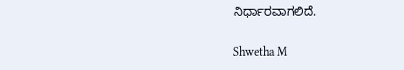ನಿರ್ಧಾರವಾಗಲಿದೆ.

Shwetha M